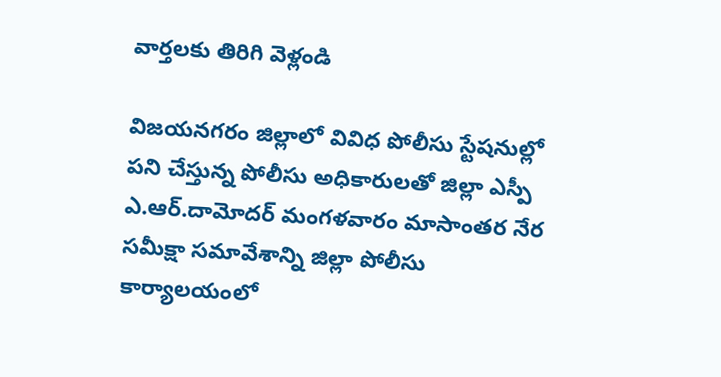వార్తలకు తిరిగి వెళ్లండి

విజయనగరం జిల్లాలో వివిధ పోలీసు స్టేషనుల్లో పని చేస్తున్న పోలీసు అధికారులతో జిల్లా ఎస్పీ ఎ.ఆర్.దామోదర్ మంగళవారం మాసాంతర నేర సమీక్షా సమావేశాన్ని జిల్లా పోలీసు కార్యాలయంలో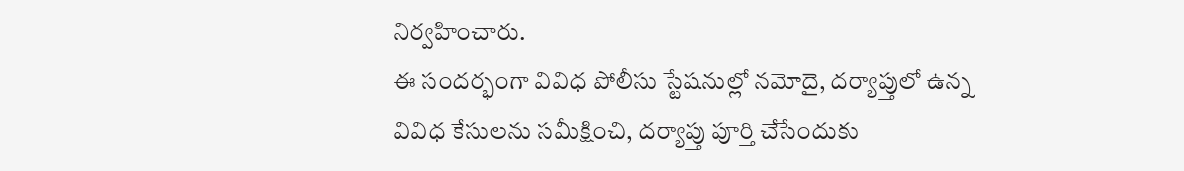నిర్వహించారు.
ఈ సందర్భంగా వివిధ పోలీసు స్టేషనుల్లో నమోదై, దర్యాప్తులో ఉన్న వివిధ కేసులను సమీక్షించి, దర్యాప్తు పూర్తి చేసేందుకు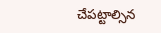చేపట్టాల్సిన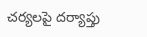చర్యలపై దర్యాప్తు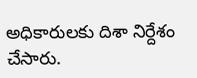అధికారులకు దిశా నిర్దేశం చేసారు.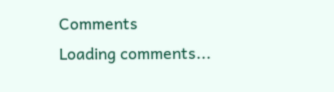Comments
Loading comments...